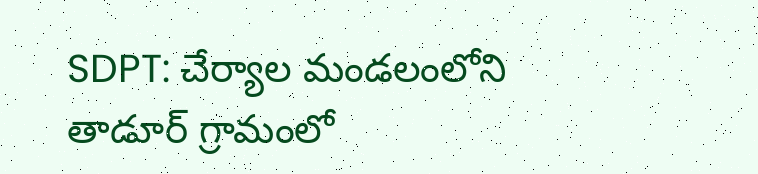SDPT: చేర్యాల మండలంలోని తాడూర్ గ్రామంలో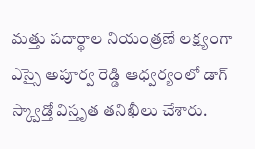మత్తు పదార్థాల నియంత్రణే లక్ష్యంగా ఎస్సై అపూర్వ రెడ్డి ఆధ్వర్యంలో డాగ్ స్క్వాడ్తో విస్తృత తనిఖీలు చేశారు.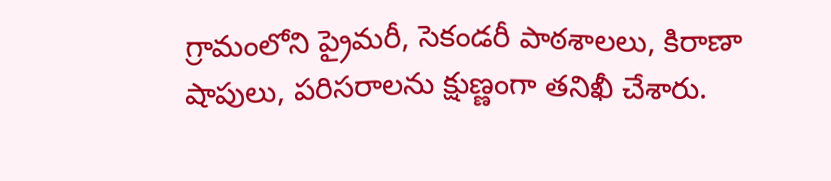గ్రామంలోని ప్రైమరీ, సెకండరీ పాఠశాలలు, కిరాణా షాపులు, పరిసరాలను క్షుణ్ణంగా తనిఖీ చేశారు.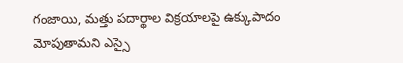గంజాయి, మత్తు పదార్థాల విక్రయాలపై ఉక్కుపాదం మోపుతామని ఎస్సై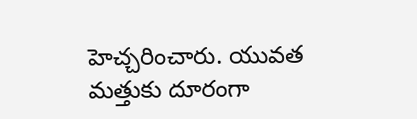హెచ్చరించారు. యువత మత్తుకు దూరంగా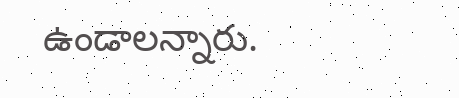ఉండాలన్నారు.